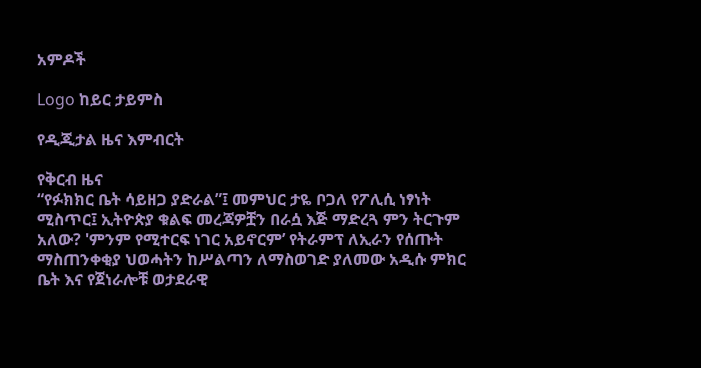አምዶች

Logo ከይር ታይምስ

የዲጂታል ዜና እምብርት

የቅርብ ዜና
“የፉክክር ቤት ሳይዘጋ ያድራል”፤ መምህር ታዬ ቦጋለ የፖሊሲ ነፃነት ሚስጥር፤ ኢትዮጵያ ቁልፍ መረጃዎቿን በራሷ እጅ ማድረጓ ምን ትርጉም አለው? 'ምንም የሚተርፍ ነገር አይኖርም’ የትራምፕ ለኢራን የሰጡት ማስጠንቀቂያ ህወሓትን ከሥልጣን ለማስወገድ ያለመው አዲሱ ምክር ቤት እና የጀነራሎቹ ወታደራዊ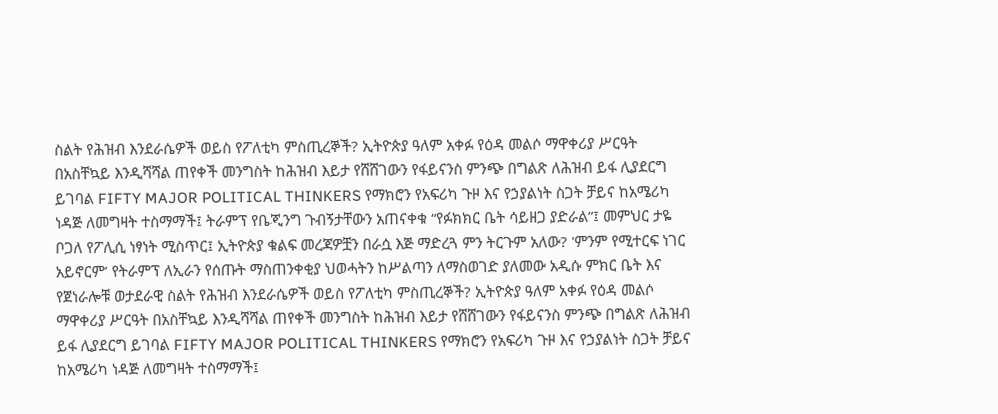ስልት የሕዝብ እንደራሴዎች ወይስ የፖለቲካ ምስጢረኞች? ኢትዮጵያ ዓለም አቀፉ የዕዳ መልሶ ማዋቀሪያ ሥርዓት በአስቸኳይ እንዲሻሻል ጠየቀች መንግስት ከሕዝብ እይታ የሸሸገውን የፋይናንስ ምንጭ በግልጽ ለሕዝብ ይፋ ሊያደርግ ይገባል FIFTY MAJOR POLITICAL THINKERS የማክሮን የአፍሪካ ጉዞ እና የኃያልነት ስጋት ቻይና ከአሜሪካ ነዳጅ ለመግዛት ተስማማች፤ ትራምፕ የቤጂንግ ጉብኝታቸውን አጠናቀቁ “የፉክክር ቤት ሳይዘጋ ያድራል”፤ መምህር ታዬ ቦጋለ የፖሊሲ ነፃነት ሚስጥር፤ ኢትዮጵያ ቁልፍ መረጃዎቿን በራሷ እጅ ማድረጓ ምን ትርጉም አለው? 'ምንም የሚተርፍ ነገር አይኖርም’ የትራምፕ ለኢራን የሰጡት ማስጠንቀቂያ ህወሓትን ከሥልጣን ለማስወገድ ያለመው አዲሱ ምክር ቤት እና የጀነራሎቹ ወታደራዊ ስልት የሕዝብ እንደራሴዎች ወይስ የፖለቲካ ምስጢረኞች? ኢትዮጵያ ዓለም አቀፉ የዕዳ መልሶ ማዋቀሪያ ሥርዓት በአስቸኳይ እንዲሻሻል ጠየቀች መንግስት ከሕዝብ እይታ የሸሸገውን የፋይናንስ ምንጭ በግልጽ ለሕዝብ ይፋ ሊያደርግ ይገባል FIFTY MAJOR POLITICAL THINKERS የማክሮን የአፍሪካ ጉዞ እና የኃያልነት ስጋት ቻይና ከአሜሪካ ነዳጅ ለመግዛት ተስማማች፤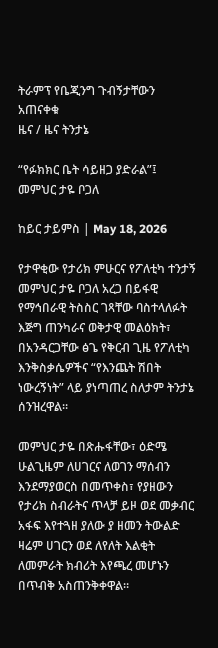ትራምፕ የቤጂንግ ጉብኝታቸውን አጠናቀቁ
ዜና / ዜና ትንታኔ

“የፉክክር ቤት ሳይዘጋ ያድራል”፤ መምህር ታዬ ቦጋለ

ከይር ታይምስ | May 18, 2026

የታዋቂው የታሪክ ምሁርና የፖለቲካ ተንታኝ መምህር ታዬ ቦጋለ አረጋ በይፋዊ የማኅበራዊ ትስስር ገጻቸው ባስተላለፉት እጅግ ጠንካራና ወቅታዊ መልዕክት፣ በአንዳርጋቸው ፅጌ የቅርብ ጊዜ የፖለቲካ እንቅስቃሴዎችና “የእንጨት ሽበት ነውረኝነት” ላይ ያነጣጠረ ስለታም ትንታኔ ሰንዝረዋል።

መምህር ታዬ በጽሑፋቸው፣ ዕድሜ ሁልጊዜም ለሀገርና ለወገን ማሰብን እንደማያወርስ በመጥቀስ፣ የያዘውን የታሪክ ስብራትና ጥላቻ ይዞ ወደ መቃብር አፋፍ እየተጓዘ ያለው ያ ዘመን ትውልድ ዛሬም ሀገርን ወደ ለየለት እልቂት ለመምራት ክብሪት እየጫረ መሆኑን በጥብቅ አስጠንቅቀዋል።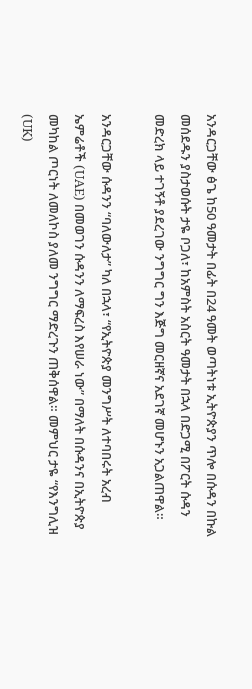አንዳርጋቸው ፅጌ ከ50 ዓመታት በፊት በ24 ዓመት ወጣትነቱ ኢትዮጵያን ጥሎ በሱዳን በኩል መሰደዱን ያስታወሱት ታዬ ቦጋለ፣ ከአምስት አስርት ዓመታት በኋላ በድጋሚ በፖርት ሱዳን መድረክ ላይ ተገኝቶ ያደረገው ንግግር ግን እጅግ መርዘኛና አደገኛ መሆኑን አጋልጠዋል።

አንዳርጋቸው ሱዳንን “ባለውለታ” ካለ በኋላ፣ “የኢትዮጵያ መንግሥት ለተባበሩት አረብ ኤምሬቶች (UAE) በመወገን ሱዳንን ለማፍረስ እየሠራ ነው” በማለት በሱዳንና በኢትዮጵያ መካከል ጦርነት ለመለኮስ ያለመ ንግግር ማድረጉን ጠቅሰዋል። መምህር ታዬ “የእንግሊዝ (UK)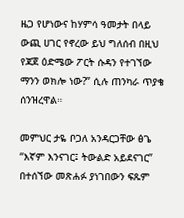ዜጋ የሆነውና ከሃምሳ ዓመታት በላይ ውጪ ሀገር የኖረው ይህ ግለሰብ በዚህ የጃጀ ዕድሜው ፖርት ሱዳን የተገኘው ማንን ወክሎ ነው?” ሲሉ ጠንካራ ጥያቄ ሰንዝረዋል።

መምህር ታዬ ቦጋለ አንዳርጋቸው ፅጌ “እኛም እንናገር፤ ትውልድ አይደናገር” በተሰኘው መጽሐፉ ያነገበውን ፍጹም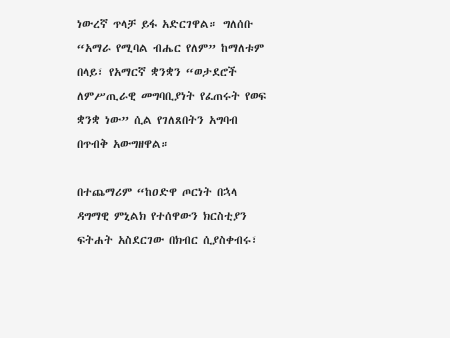ነውረኛ ጥላቻ ይፋ አድርገዋል። ግለሰቡ “አማራ የሚባል ብሔር የለም” ከማለቱም በላይ፣ የአማርኛ ቋንቋን “ወታደሮች ለምሥጢራዊ መግባቢያነት የፈጠሩት የወፍ ቋንቋ ነው” ሲል የገለጸበትን አግባብ በጥብቅ አውግዘዋል።

በተጨማሪም “ከዐድዋ ጦርነት በኋላ ዳግማዊ ምኒልክ የተሰዋውን ክርስቲያን ፍትሐት አስደርገው በክብር ሲያስቀብሩ፣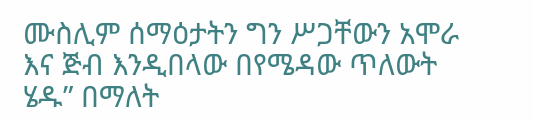ሙስሊም ሰማዕታትን ግን ሥጋቸውን አሞራ እና ጅብ እንዲበላው በየሜዳው ጥለውት ሄዱ” በማለት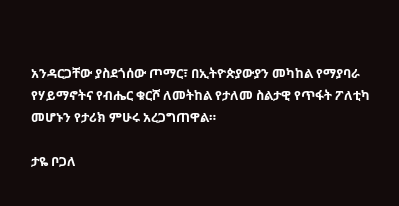አንዳርጋቸው ያስደጎሰው ጦማር፣ በኢትዮጵያውያን መካከል የማያባራ የሃይማኖትና የብሔር ቁርሾ ለመትከል የታለመ ስልታዊ የጥፋት ፖለቲካ መሆኑን የታሪክ ምሁሩ አረጋግጠዋል።

ታዬ ቦጋለ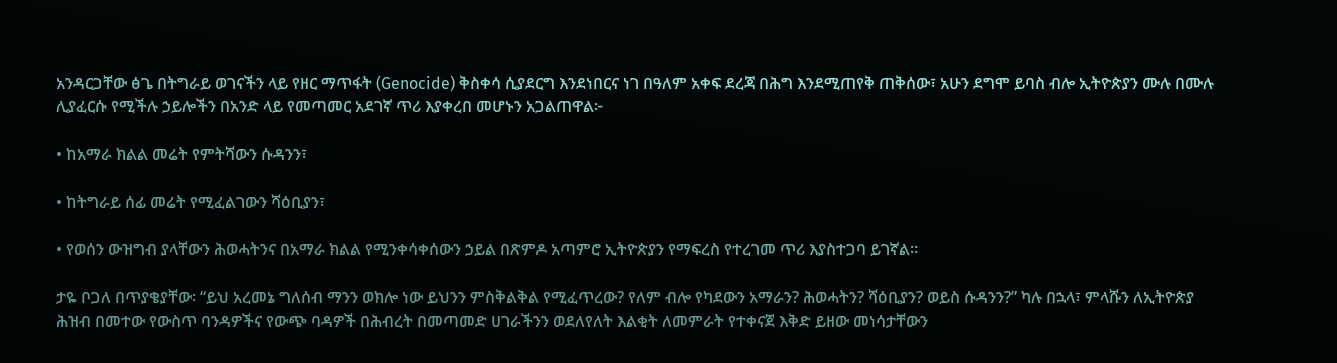አንዳርጋቸው ፅጌ በትግራይ ወገናችን ላይ የዘር ማጥፋት (Genocide) ቅስቀሳ ሲያደርግ እንደነበርና ነገ በዓለም አቀፍ ደረጃ በሕግ እንደሚጠየቅ ጠቅሰው፣ አሁን ደግሞ ይባስ ብሎ ኢትዮጵያን ሙሉ በሙሉ ሊያፈርሱ የሚችሉ ኃይሎችን በአንድ ላይ የመጣመር አደገኛ ጥሪ እያቀረበ መሆኑን አጋልጠዋል፦

• ከአማራ ክልል መሬት የምትሻውን ሱዳንን፣

• ከትግራይ ሰፊ መሬት የሚፈልገውን ሻዕቢያን፣

• የወሰን ውዝግብ ያላቸውን ሕወሓትንና በአማራ ክልል የሚንቀሳቀሰውን ኃይል በጽምዶ አጣምሮ ኢትዮጵያን የማፍረስ የተረገመ ጥሪ እያስተጋባ ይገኛል።

ታዬ ቦጋለ በጥያቄያቸው፡ “ይህ አረመኔ ግለሰብ ማንን ወክሎ ነው ይህንን ምስቅልቅል የሚፈጥረው? የለም ብሎ የካደውን አማራን? ሕወሓትን? ሻዕቢያን? ወይስ ሱዳንን?” ካሉ በኋላ፣ ምላሹን ለኢትዮጵያ ሕዝብ በመተው የውስጥ ባንዳዎችና የውጭ ባዳዎች በሕብረት በመጣመድ ሀገራችንን ወደለየለት እልቂት ለመምራት የተቀናጀ እቅድ ይዘው መነሳታቸውን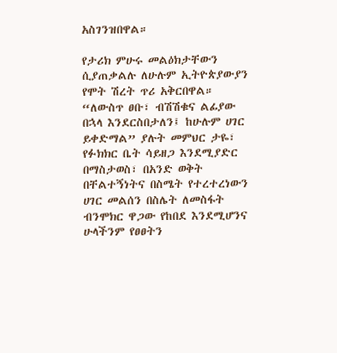አስገንዝበዋል።

የታሪክ ምሁሩ መልዕክታቸውን ሲያጠቃልሉ ለሁሉም ኢትዮጵያውያን የሞት ሽረት ጥሪ አቅርበዋል። “ለውስጥ ፀቡ፣ ብሽሽቁና ልፊያው በኋላ እንደርስበታለን፤ ከሁሉም ሀገር ይቀድማል” ያሉት መምህር ታዬ፣ የፉክክር ቤት ሳይዘጋ እንደሚያድር በማስታወስ፣ በአንድ ወቅት በቸልተኝነትና በስሜት የተረተረነውን ሀገር መልሰን በስሌት ለመስፋት ብንሞክር ዋጋው የከበደ እንደሚሆንና ሁላችንም የፀፀትን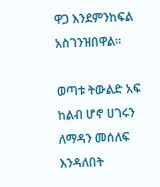ዋጋ እንደምንከፍል አስገንዝበዋል።

ወጣቱ ትውልድ አፍ ከልብ ሆኖ ሀገሩን ለማዳን መሰለፍ እንዳለበት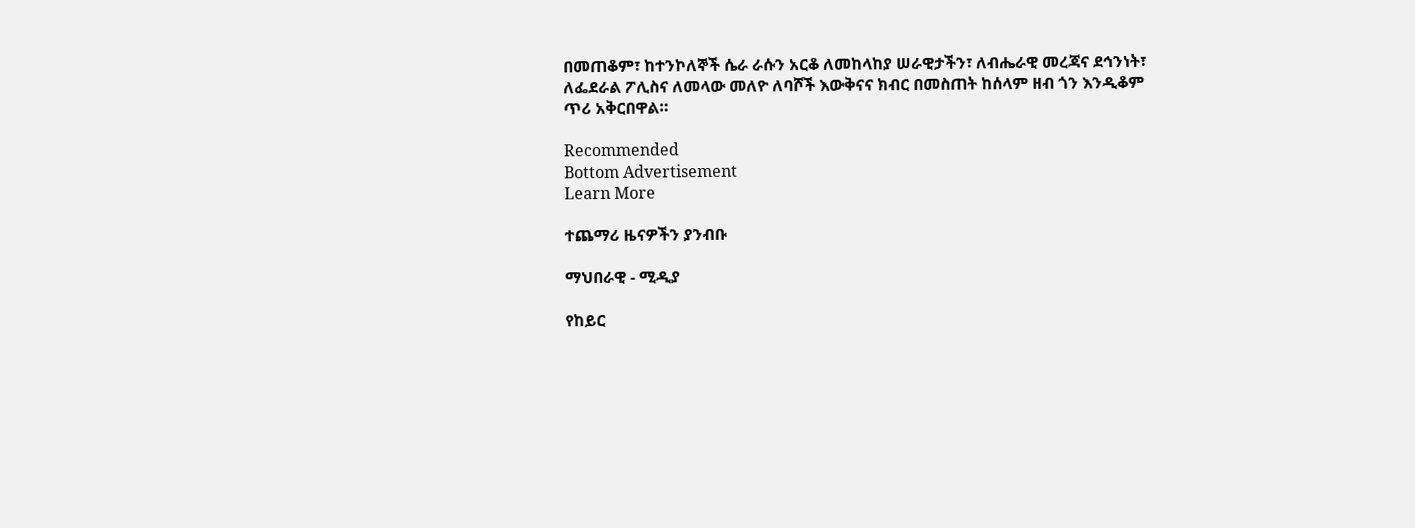በመጠቆም፣ ከተንኮለኞች ሴራ ራሱን አርቆ ለመከላከያ ሠራዊታችን፣ ለብሔራዊ መረጃና ደኅንነት፣ ለፌደራል ፖሊስና ለመላው መለዮ ለባሾች እውቅናና ክብር በመስጠት ከሰላም ዘብ ጎን እንዲቆም ጥሪ አቅርበዋል።

Recommended
Bottom Advertisement
Learn More

ተጨማሪ ዜናዎችን ያንብቡ

ማህበራዊ - ሚዲያ

የከይር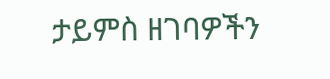ታይምስ ዘገባዎችን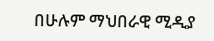በሁሉም ማህበራዊ ሚዲያ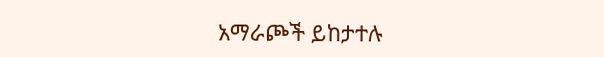አማራጮች ይከታተሉ